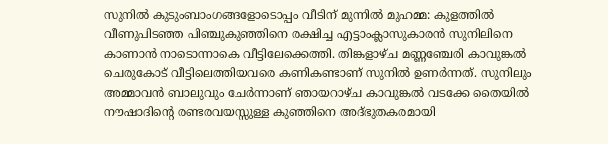സുനിൽ കുടുംബാംഗങ്ങളോടൊപ്പം വീടിന് മുന്നിൽ മുഹമ്മ: കുളത്തിൽ വീണുപിടഞ്ഞ പിഞ്ചുകുഞ്ഞിനെ രക്ഷിച്ച എട്ടാംക്ലാസുകാരൻ സുനിലിനെ കാണാൻ നാടൊന്നാകെ വീട്ടിലേക്കെത്തി. തിങ്കളാഴ്ച മണ്ണഞ്ചേരി കാവുങ്കൽ ചെരുകോട് വീട്ടിലെത്തിയവരെ കണികണ്ടാണ് സുനിൽ ഉണർന്നത്. സുനിലും അമ്മാവൻ ബാലുവും ചേർന്നാണ് ഞായറാഴ്ച കാവുങ്കൽ വടക്കേ തൈയിൽ നൗഷാദിന്റെ രണ്ടരവയസ്സുള്ള കുഞ്ഞിനെ അദ്ഭുതകരമായി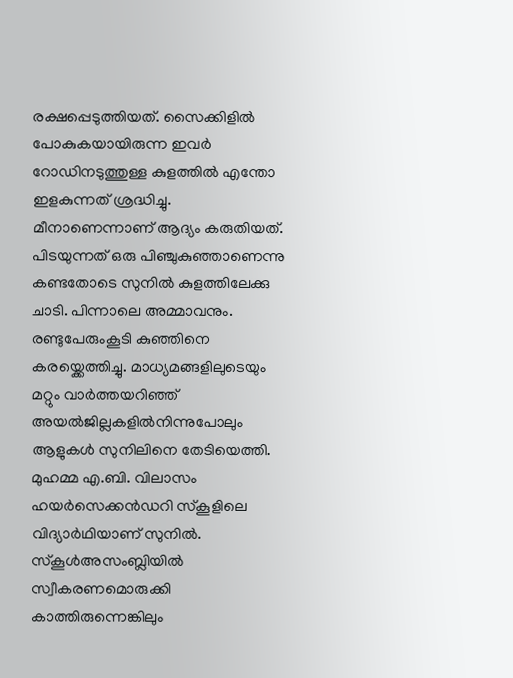രക്ഷപ്പെടുത്തിയത്. സൈക്കിളിൽ പോകുകയായിരുന്ന ഇവർ റോഡിനടുത്തുള്ള കുളത്തിൽ എന്തോ ഇളകുന്നത് ശ്രദ്ധിച്ചു. മീനാണെന്നാണ് ആദ്യം കരുതിയത്. പിടയുന്നത് ഒരു പിഞ്ചുകുഞ്ഞാണെന്നു കണ്ടതോടെ സുനിൽ കുളത്തിലേക്കു ചാടി. പിന്നാലെ അമ്മാവനും. രണ്ടുപേരുംകൂടി കുഞ്ഞിനെ കരയ്ക്കെത്തിച്ചു. മാധ്യമങ്ങളിലുടെയും മറ്റും വാർത്തയറിഞ്ഞ് അയൽജില്ലകളിൽനിന്നുപോലും ആളുകൾ സുനിലിനെ തേടിയെത്തി. മുഹമ്മ എ.ബി. വിലാസം ഹയർസെക്കൻഡറി സ്കൂളിലെ വിദ്യാർഥിയാണ് സുനിൽ. സ്കൂൾഅസംബ്ലിയിൽ സ്വീകരണമൊരുക്കി കാത്തിരുന്നെങ്കിലും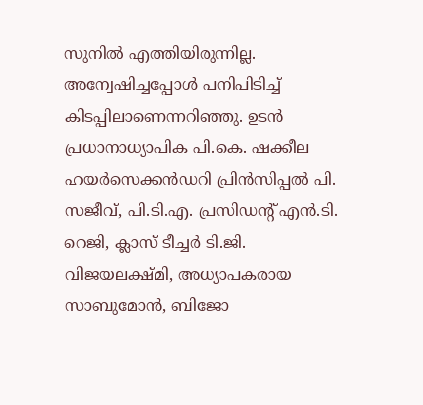സുനിൽ എത്തിയിരുന്നില്ല. അന്വേഷിച്ചപ്പോൾ പനിപിടിച്ച് കിടപ്പിലാണെന്നറിഞ്ഞു. ഉടൻ പ്രധാനാധ്യാപിക പി.കെ. ഷക്കീല ഹയർസെക്കൻഡറി പ്രിൻസിപ്പൽ പി. സജീവ്, പി.ടി.എ. പ്രസിഡന്റ് എൻ.ടി. റെജി, ക്ലാസ് ടീച്ചർ ടി.ജി. വിജയലക്ഷ്മി, അധ്യാപകരായ സാബുമോൻ, ബിജോ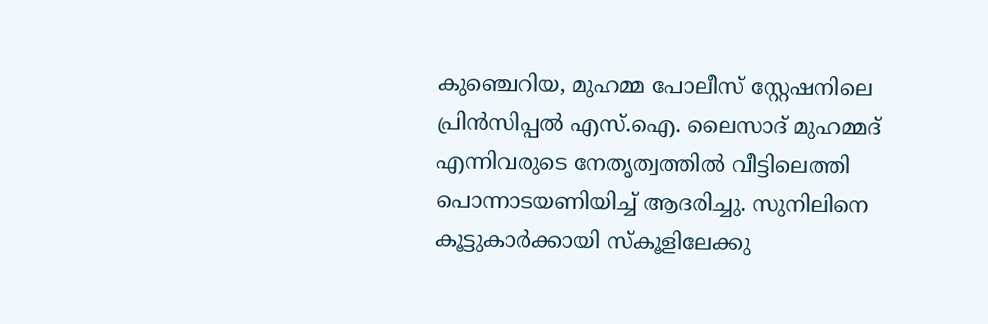കുഞ്ചെറിയ, മുഹമ്മ പോലീസ് സ്റ്റേഷനിലെ പ്രിൻസിപ്പൽ എസ്.ഐ. ലൈസാദ് മുഹമ്മദ് എന്നിവരുടെ നേതൃത്വത്തിൽ വീട്ടിലെത്തി പൊന്നാടയണിയിച്ച് ആദരിച്ചു. സുനിലിനെ കൂട്ടുകാർക്കായി സ്കൂളിലേക്കു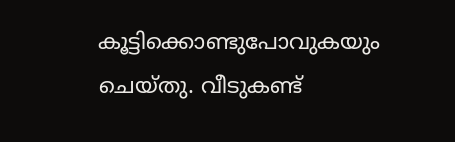കൂട്ടിക്കൊണ്ടുപോവുകയും ചെയ്തു. വീടുകണ്ട്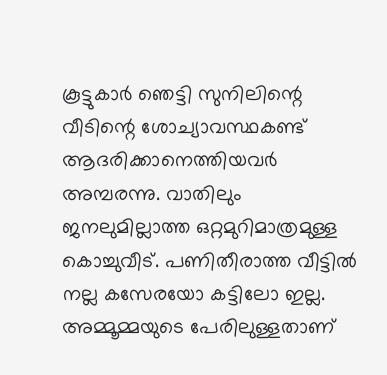കൂട്ടുകാർ ഞെട്ടി സുനിലിന്റെ വീടിന്റെ ശോച്യാവസ്ഥകണ്ട് ആദരിക്കാനെത്തിയവർ അമ്പരന്നു. വാതിലും ജനലുമില്ലാത്ത ഒറ്റമുറിമാത്രമുള്ള കൊച്ചുവീട്. പണിതീരാത്ത വീട്ടിൽ നല്ല കസേരയോ കട്ടിലോ ഇല്ല. അമ്മൂമ്മയുടെ പേരിലുള്ളതാണ്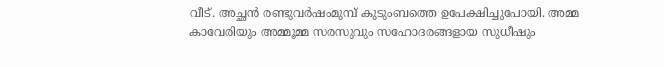വീട്. അച്ഛൻ രണ്ടുവർഷംമുമ്പ് കുടുംബത്തെ ഉപേക്ഷിച്ചുപോയി. അമ്മ കാവേരിയും അമ്മൂമ്മ സരസുവും സഹോദരങ്ങളായ സുധീഷും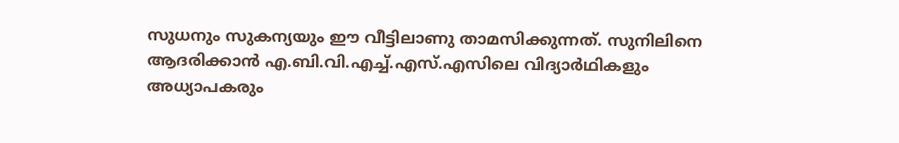സുധനും സുകന്യയും ഈ വീട്ടിലാണു താമസിക്കുന്നത്. സുനിലിനെ ആദരിക്കാൻ എ.ബി.വി.എച്ച്.എസ്.എസിലെ വിദ്യാർഥികളും അധ്യാപകരും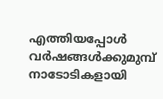എത്തിയപ്പോൾ വർഷങ്ങൾക്കുമുമ്പ് നാടോടികളായി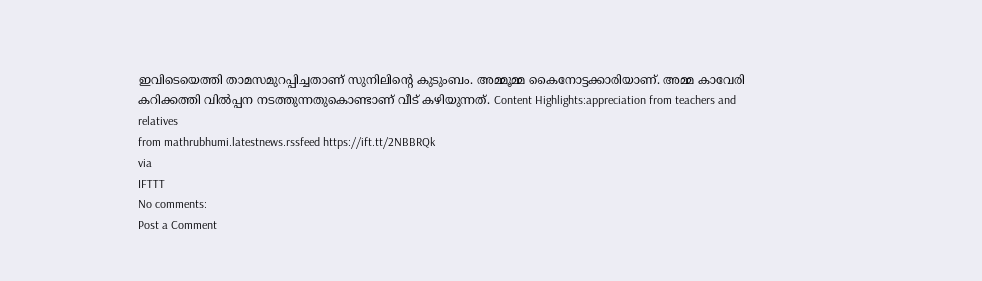ഇവിടെയെത്തി താമസമുറപ്പിച്ചതാണ് സുനിലിന്റെ കുടുംബം. അമ്മൂമ്മ കൈനോട്ടക്കാരിയാണ്. അമ്മ കാവേരി കറിക്കത്തി വിൽപ്പന നടത്തുന്നതുകൊണ്ടാണ് വീട് കഴിയുന്നത്. Content Highlights:appreciation from teachers and relatives
from mathrubhumi.latestnews.rssfeed https://ift.tt/2NBBRQk
via
IFTTT
No comments:
Post a Comment